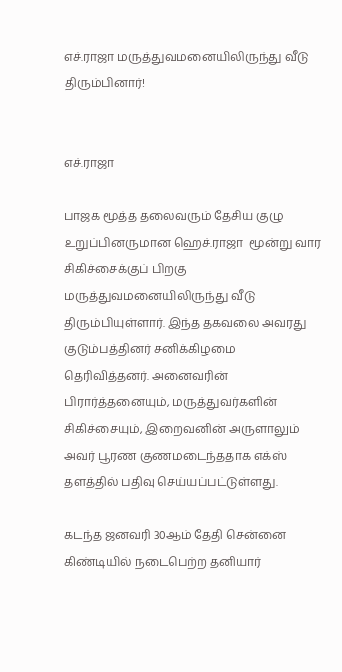எச்.ராஜா மருத்துவமனையிலிருந்து வீடு திரும்பினார்!


எச்.ராஜா

பாஜக மூத்த தலைவரும் தேசிய குழு உறுப்பினருமான ஹெச்.ராஜா  மூன்று வார சிகிச்சைக்குப் பிறகு மருத்துவமனையிலிருந்து வீடு திரும்பியுள்ளார். இந்த தகவலை அவரது குடும்பத்தினர் சனிக்கிழமை தெரிவித்தனர். அனைவரின் பிரார்த்தனையும், மருத்துவர்களின் சிகிச்சையும், இறைவனின் அருளாலும் அவர் பூரண குணமடைந்ததாக எக்ஸ் தளத்தில் பதிவு செய்யப்பட்டுள்ளது.

கடந்த ஜனவரி 30ஆம் தேதி சென்னை கிண்டியில் நடைபெற்ற தனியார்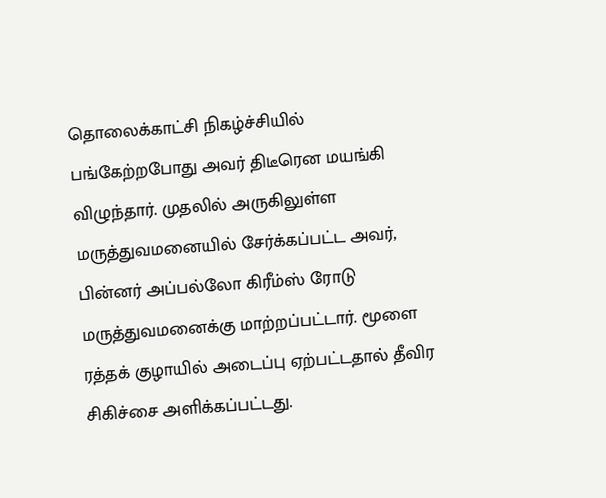தொலைக்காட்சி நிகழ்ச்சியில் பங்கேற்றபோது அவர் திடீரென மயங்கி விழுந்தார். முதலில் அருகிலுள்ள மருத்துவமனையில் சேர்க்கப்பட்ட அவர், பின்னர் அப்பல்லோ கிரீம்ஸ் ரோடு  மருத்துவமனைக்கு மாற்றப்பட்டார். மூளை ரத்தக் குழாயில் அடைப்பு ஏற்பட்டதால் தீவிர சிகிச்சை அளிக்கப்பட்டது.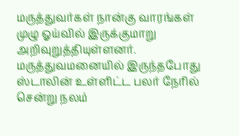மருத்துவர்கள் நான்கு வாரங்கள் முழு ஓய்வில் இருக்குமாறு அறிவுறுத்தியுள்ளனர். மருத்துவமனையில் இருந்தபோது ஸ்டாலின் உள்ளிட்ட பலர் நேரில் சென்று நலம்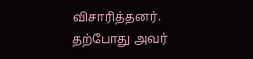விசாரித்தனர். தற்போது அவர்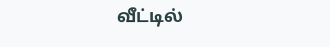வீட்டில்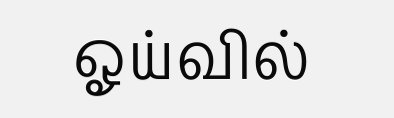ஓய்வில்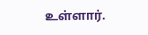உள்ளார்.